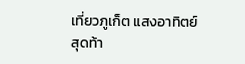เที่ยวภูเก็ต แสงอาทิตย์สุดท้า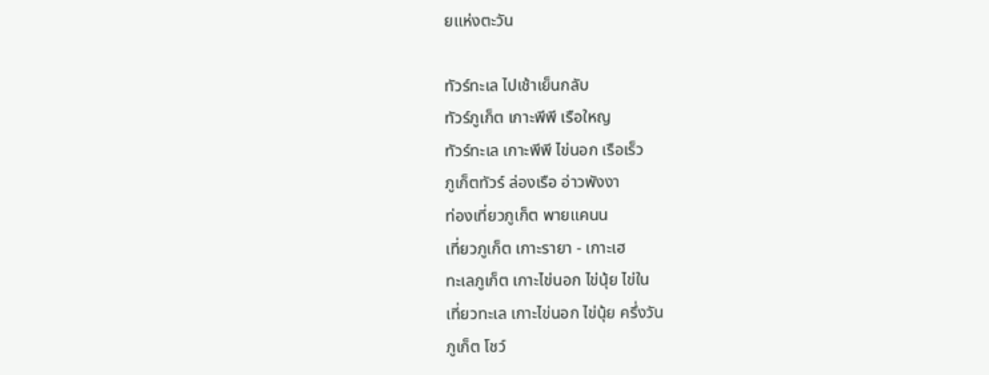ยแห่งตะวัน

ทัวร์ทะเล ไปเช้าเย็นกลับ
ทัวร์ภูเก็ต เกาะพีพี เรือใหญ
ทัวร์ทะเล เกาะพีพี ไข่นอก เรือเร็ว
ภูเก็ตทัวร์ ล่องเรือ อ่าวพังงา
ท่องเที่ยวภูเก็ต พายแคนน
เที่ยวภูเก็ต เกาะรายา - เกาะเฮ
ทะเลภูเก็ต เกาะไข่นอก ไข่นุ้ย ไข่ใน
เที่ยวทะเล เกาะไข่นอก ไข่นุ้ย ครึ่งวัน
ภูเก็ต โชว์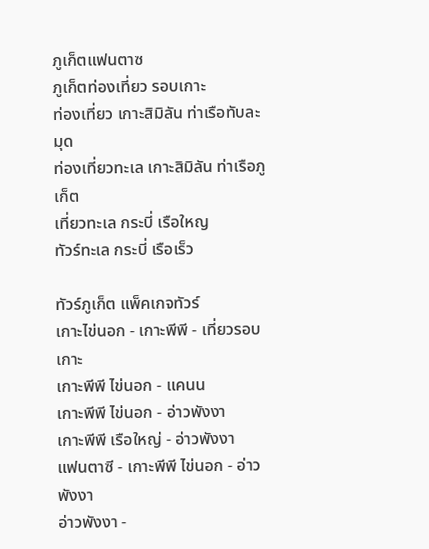ภูเก็ตแฟนตาซ
ภูเก็ตท่องเที่ยว รอบเกาะ
ท่องเที่ยว เกาะสิมิลัน ท่าเรือทับละมุด
ท่องเที่ยวทะเล เกาะสิมิลัน ท่าเรือภูเก็ต
เที่ยวทะเล กระบี่ เรือใหญ
ทัวร์ทะเล กระบี่ เรือเร็ว

ทัวร์ภูเก็ต แพ็คเกจทัวร์
เกาะไข่นอก - เกาะพีพี - เที่ยวรอบเกาะ
เกาะพีพี ไข่นอก - แคนน
เกาะพีพี ไข่นอก - อ่าวพังงา
เกาะพีพี เรือใหญ่ - อ่าวพังงา
แฟนตาซี - เกาะพีพี ไข่นอก - อ่าวพังงา
อ่าวพังงา -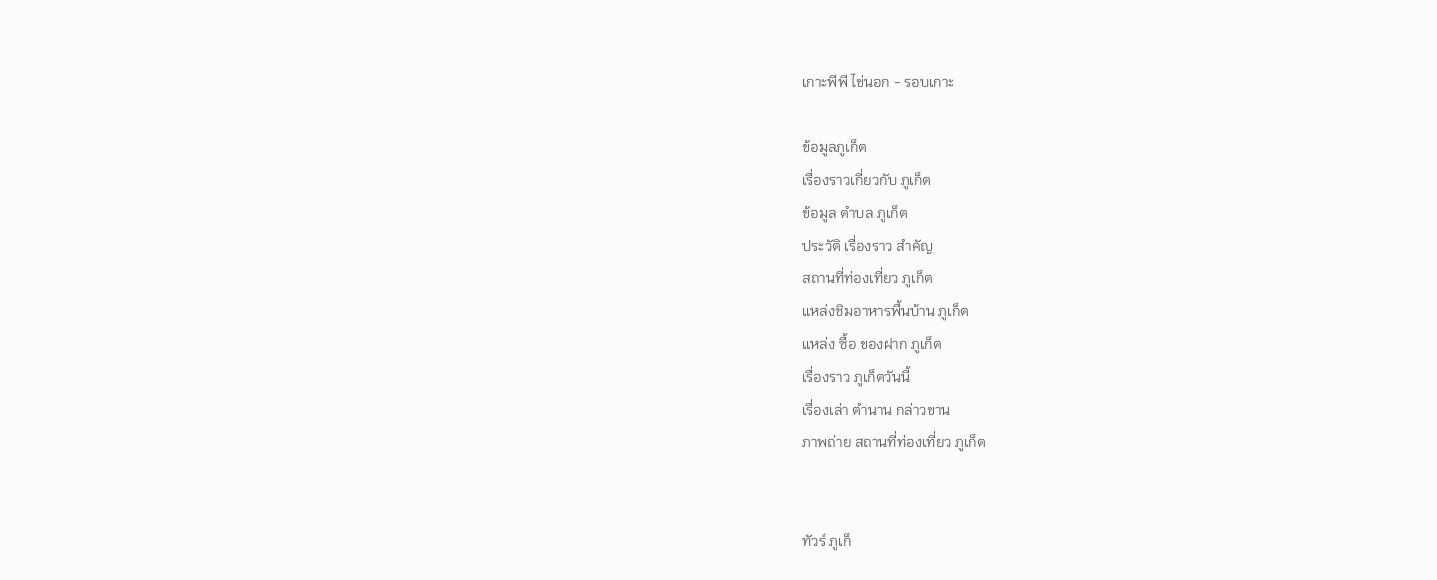เกาะพีพี ไข่นอก - รอบเกาะ

ข้อมูลภูเก็ต
เรื่องราวเกี่ยวกับ ภูเก็ต
ข้อมูล ตำบล ภูเก็ต
ประวัติ เรื่องราว สำคัญ
สถานที่ท่องเที่ยว ภูเก็ต
แหล่งชิมอาหารพื้นบ้าน ภูเก็ต
แหล่ง ซื้อ ของฝาก ภูเก็ต
เรื่องราว ภูเก็ตวันนี้
เรื่องเล่า ตำนาน กล่าวขาน
ภาพถ่าย สถานที่ท่องเที่ยว ภูเก็ต


ทัวร์ ภูเก็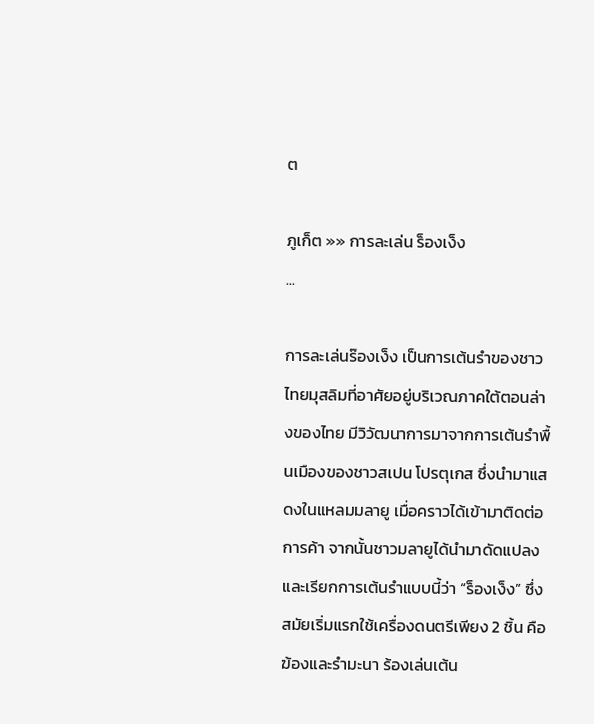ต

ภูเก็ต »» การละเล่น ร็องเง็ง
...

การละเล่นร๊องเง็ง เป็นการเต้นรำของชาวไทยมุสลิมที่อาศัยอยู่บริเวณภาคใต้ตอนล่างของไทย มีวิวัฒนาการมาจากการเต้นรำพื้นเมืองของชาวสเปน โปรตุเกส ซึ่งนำมาแสดงในแหลมมลายู เมื่อคราวได้เข้ามาติดต่อการค้า จากนั้นชาวมลายูได้นำมาดัดแปลงและเรียกการเต้นรำแบบนี้ว่า “ร็องเง็ง” ซึ่งสมัยเริ่มแรกใช้เครื่องดนตรีเพียง 2 ชิ้น คือ ฆ้องและรำมะนา ร้องเล่นเต้น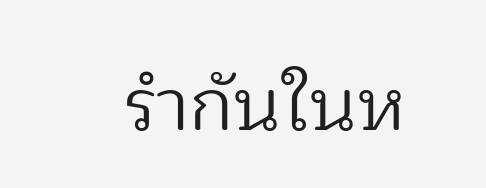รำกันในห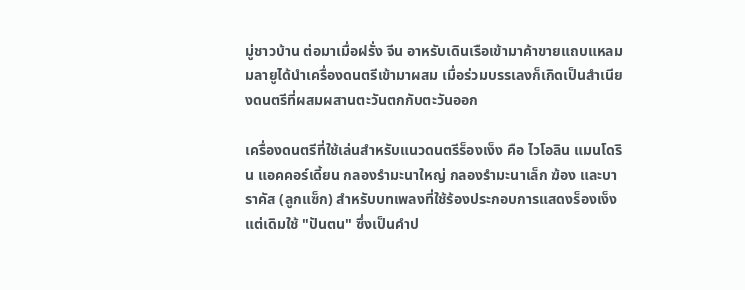มู่ชาวบ้าน ต่อมาเมื่อฝรั่ง จีน อาหรับเดินเรือเข้ามาค้าขายแถบแหลมมลายูได้นำเครื่องดนตรีเข้ามาผสม เมื่อร่วมบรรเลงก็เกิดเป็นสำเนียงดนตรีที่ผสมผสานตะวันตกกับตะวันออก

เครื่องดนตรีที่ใช้เล่นสำหรับแนวดนตรีร็องเง็ง คือ ไวโอลิน แมนโดริน แอคคอร์เดี้ยน กลองรำมะนาใหญ่ กลองรำมะนาเล็ก ฆ้อง และบาราคัส (ลูกแซ็ก) สำหรับบทเพลงที่ใช้ร้องประกอบการแสดงร็องเง็งแต่เดิมใช้ "ปันตน" ซึ่งเป็นคำป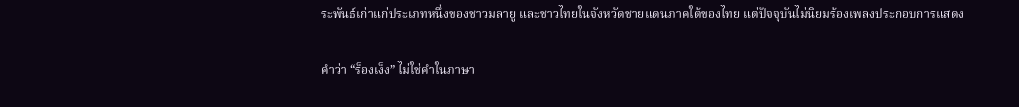ระพันธ์เก่าแก่ประเภทหนึ่งของชาวมลายู และชาวไทยในจังหวัดชายแดนภาคใต้ของไทย แต่ปัจจุบันไม่นิยมร้องเพลงประกอบการแสดง

คำว่า “ร็องเง็ง” ไม่ใช่คำในภาษา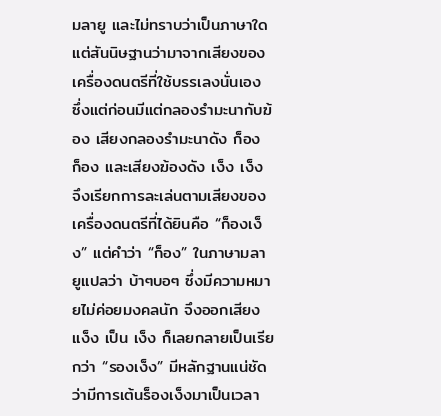มลายู และไม่ทราบว่าเป็นภาษาใด แต่สันนิษฐานว่ามาจากเสียงของเครื่องดนตรีที่ใช้บรรเลงนั่นเอง ซึ่งแต่ก่อนมีแต่กลองรำมะนากับฆ้อง เสียงกลองรำมะนาดัง ก็อง ก็อง และเสียงฆ้องดัง เง็ง เง็ง จึงเรียกการละเล่นตามเสียงของเครื่องดนตรีที่ได้ยินคือ “ก็องเง็ง” แต่คำว่า “ก็อง” ในภาษามลายูแปลว่า บ้าๆบอๆ ซึ่งมีความหมายไม่ค่อยมงคลนัก จึงออกเสียง แง็ง เป็น เง็ง ก็เลยกลายเป็นเรียกว่า “รองเง็ง” มีหลักฐานแน่ชัดว่ามีการเต้นร็องเง็งมาเป็นเวลา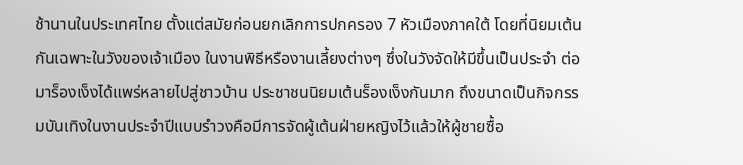ช้านานในประเทศไทย ตั้งแต่สมัยก่อนยกเลิกการปกครอง 7 หัวเมืองภาคใต้ โดยที่นิยมเต้นกันเฉพาะในวังของเจ้าเมือง ในงานพิธีหรืองานเลี้ยงต่างๆ ซึ่งในวังจัดให้มีขึ้นเป็นประจำ ต่อมาร็องเง็งได้แพร่หลายไปสู่ชาวบ้าน ประชาชนนิยมเต้นร็องเง็งกันมาก ถึงขนาดเป็นกิจกรรมบันเทิงในงานประจำปีแบบรำวงคือมีการจัดผู้เต้นฝ่ายหญิงไว้แล้วให้ผู้ชายซื้อ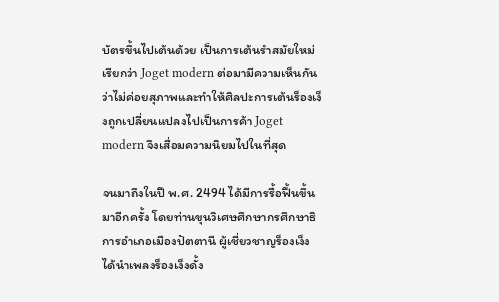บัตรขึ้นไปเต้นด้วย เป็นการเต้นรำสมัยใหม่เรียกว่า Joget modern ต่อมามีความเห็นกันว่าไม่ค่อยสุภาพและทำให้ศิลปะการเต้นร็องเง็งถูกเปลี่ยนแปลงไปเป็นการค้า Joget modern จึงเสื่อมความนิยมไปในที่สุด

จนมาถึงในปี พ.ศ. 2494 ได้มีการรื้อฟื้นขึ้นมาอีกครั้ง โดยท่านขุนวิเศษศึกษากรศึกษาธิการอำเภอเมืองปัตตานี ผู้เชี่ยวชาญร็องเง็ง ได้นำเพลงร็องเง็งดั้ง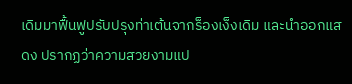เดิมมาฟื้นฟูปรับปรุงท่าเต้นจากร็องเง็งเดิม และนำออกแสดง ปรากฏว่าความสวยงามแป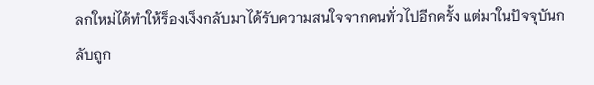ลกใหม่ได้ทำให้ร็องเง็งกลับมาได้รับความสนใจจากคนทั่วไปอีกครั้ง แต่มาในปัจจุบันกลับถูก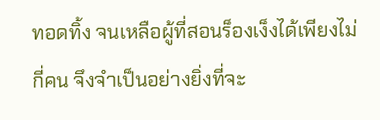ทอดทิ้ง จนเหลือผู้ที่สอนร็องเง็งได้เพียงไม่กี่คน จึงจำเป็นอย่างยิ่งที่จะ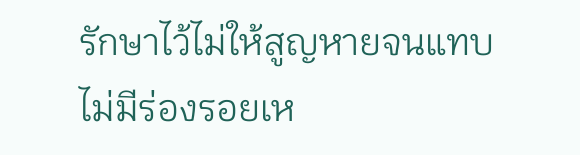รักษาไว้ไม่ให้สูญหายจนแทบไม่มีร่องรอยเห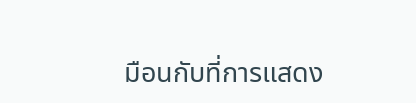มือนกับที่การแสดง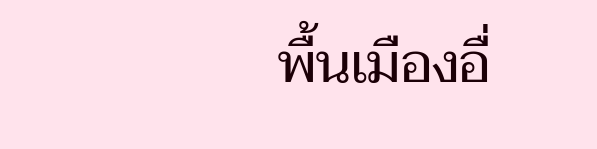พื้นเมืองอื่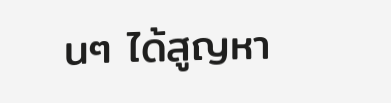นๆ ได้สูญหา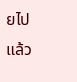ยไปแล้ว